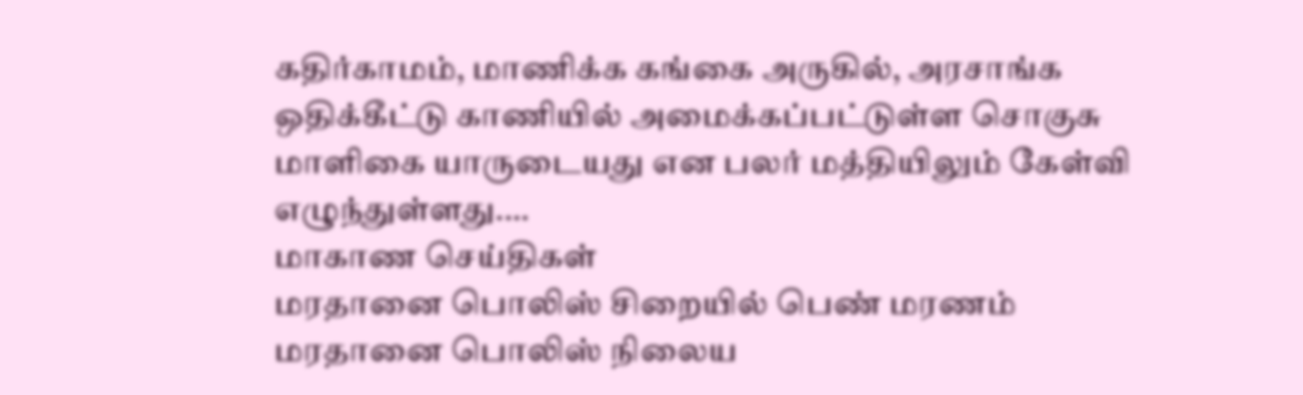கதிர்காமம், மாணிக்க கங்கை அருகில், அரசாங்க ஒதிக்கீட்டு காணியில் அமைக்கப்பட்டுள்ள சொகுசு மாளிகை யாருடையது என பலர் மத்தியிலும் கேள்வி எழுந்துள்ளது.…
மாகாண செய்திகள்
மரதானை பொலிஸ் சிறையில் பெண் மரணம்
மரதானை பொலிஸ் நிலைய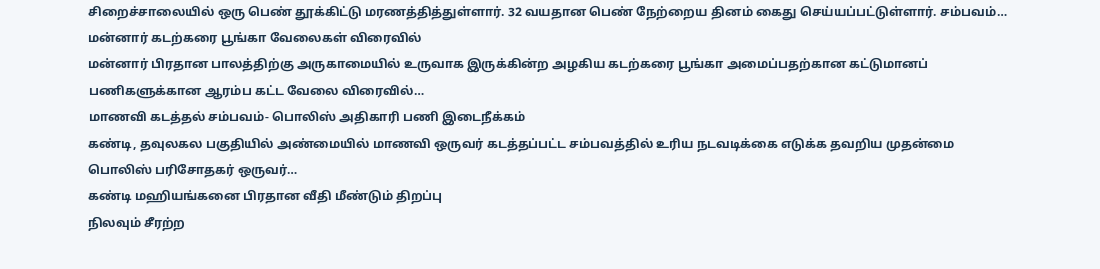சிறைச்சாலையில் ஒரு பெண் தூக்கிட்டு மரணத்தித்துள்ளார். 32 வயதான பெண் நேற்றைய தினம் கைது செய்யப்பட்டுள்ளார். சம்பவம்…
மன்னார் கடற்கரை பூங்கா வேலைகள் விரைவில்
மன்னார் பிரதான பாலத்திற்கு அருகாமையில் உருவாக இருக்கின்ற அழகிய கடற்கரை பூங்கா அமைப்பதற்கான கட்டுமானப் பணிகளுக்கான ஆரம்ப கட்ட வேலை விரைவில்…
மாணவி கடத்தல் சம்பவம்- பொலிஸ் அதிகாரி பணி இடைநீக்கம்
கண்டி, தவுலகல பகுதியில் அண்மையில் மாணவி ஒருவர் கடத்தப்பட்ட சம்பவத்தில் உரிய நடவடிக்கை எடுக்க தவறிய முதன்மை பொலிஸ் பரிசோதகர் ஒருவர்…
கண்டி மஹியங்கனை பிரதான வீதி மீண்டும் திறப்பு
நிலவும் சீரற்ற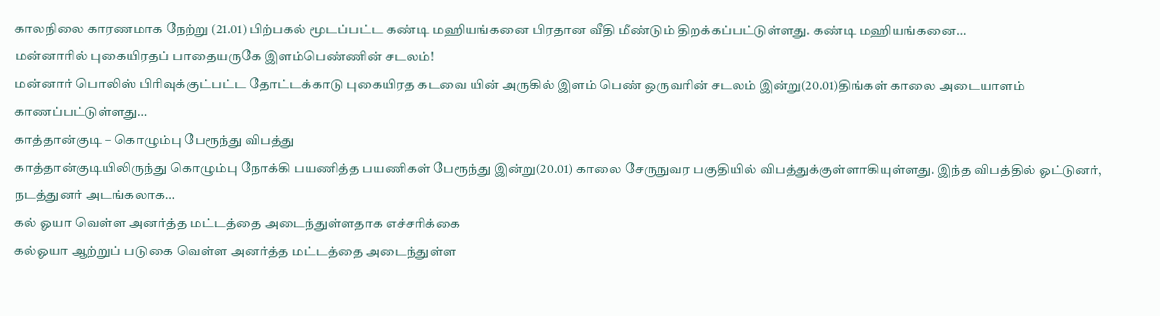காலநிலை காரணமாக நேற்று (21.01) பிற்பகல் மூடப்பட்ட கண்டி மஹியங்கனை பிரதான வீதி மீண்டும் திறக்கப்பட்டுள்ளது. கண்டி மஹியங்கனை…
மன்னாரில் புகையிரதப் பாதையருகே இளம்பெண்ணின் சடலம்!
மன்னார் பொலிஸ் பிரிவுக்குட்பட்ட தோட்டக்காடு புகையிரத கடவை யின் அருகில் இளம் பெண் ஒருவரின் சடலம் இன்று(20.01)திங்கள் காலை அடையாளம் காணப்பட்டுள்ளது…
காத்தான்குடி – கொழும்பு பேரூந்து விபத்து
காத்தான்குடியிலிருந்து கொழும்பு நோக்கி பயணித்த பயணிகள் பேரூந்து இன்று(20.01) காலை சேருநுவர பகுதியில் விபத்துக்குள்ளாகியுள்ளது. இந்த விபத்தில் ஓட்டுனர், நடத்துனர் அடங்கலாக…
கல் ஓயா வெள்ள அனர்த்த மட்டத்தை அடைந்துள்ளதாக எச்சரிக்கை
கல்ஓயா ஆற்றுப் படுகை வெள்ள அனர்த்த மட்டத்தை அடைந்துள்ள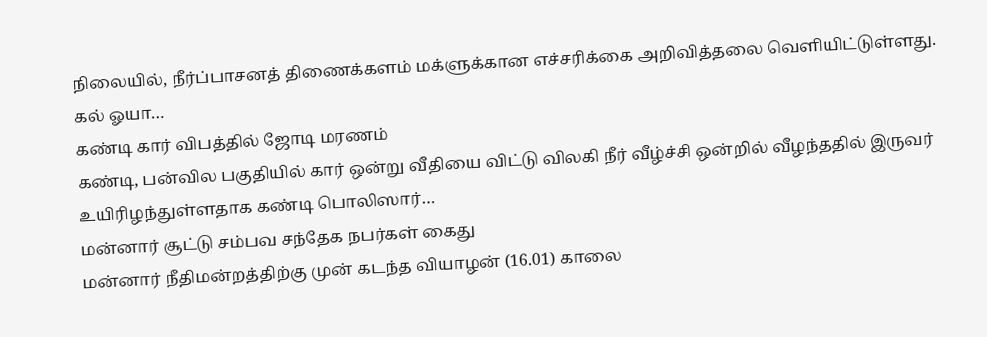நிலையில், நீர்ப்பாசனத் திணைக்களம் மக்ளுக்கான எச்சரிக்கை அறிவித்தலை வெளியிட்டுள்ளது. கல் ஓயா…
கண்டி கார் விபத்தில் ஜோடி மரணம்
கண்டி, பன்வில பகுதியில் கார் ஒன்று வீதியை விட்டு விலகி நீர் வீழ்ச்சி ஒன்றில் வீழந்ததில் இருவர் உயிரிழந்துள்ளதாக கண்டி பொலிஸார்…
மன்னார் சூட்டு சம்பவ சந்தேக நபர்கள் கைது
மன்னார் நீதிமன்றத்திற்கு முன் கடந்த வியாழன் (16.01) காலை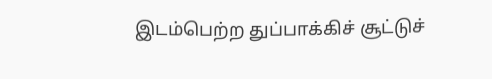இடம்பெற்ற துப்பாக்கிச் சூட்டுச்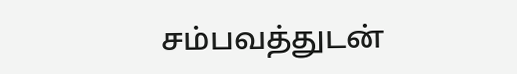சம்பவத்துடன்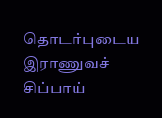தொடர்புடைய இராணுவச் சிப்பாய்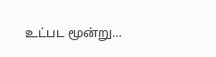உட்பட மூன்று…